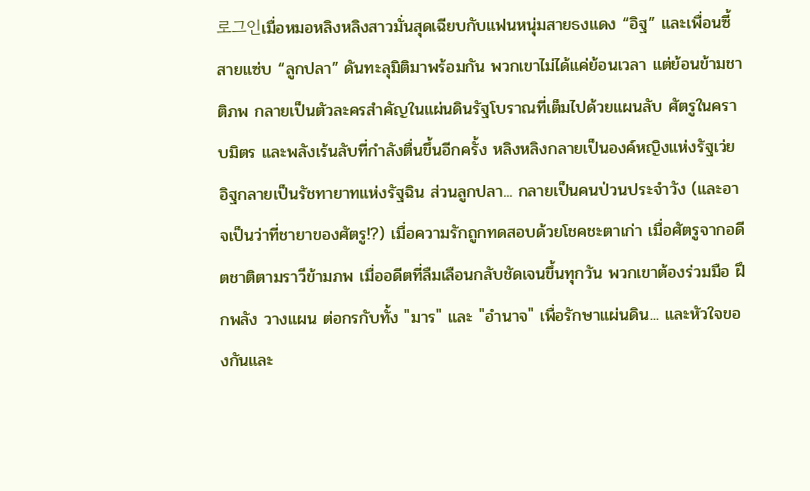로그인เมื่อหมอหลิงหลิงสาวมั่นสุดเฉียบกับแฟนหนุ่มสายธงแดง “อิฐ” และเพื่อนซี้สายแซ่บ “ลูกปลา” ดันทะลุมิติมาพร้อมกัน พวกเขาไม่ได้แค่ย้อนเวลา แต่ย้อนข้ามชาติภพ กลายเป็นตัวละครสำคัญในแผ่นดินรัฐโบราณที่เต็มไปด้วยแผนลับ ศัตรูในคราบมิตร และพลังเร้นลับที่กำลังตื่นขึ้นอีกครั้ง หลิงหลิงกลายเป็นองค์หญิงแห่งรัฐเว่ย อิฐกลายเป็นรัชทายาทแห่งรัฐฉิน ส่วนลูกปลา... กลายเป็นคนป่วนประจำวัง (และอาจเป็นว่าที่ชายาของศัตรู!?) เมื่อความรักถูกทดสอบด้วยโชคชะตาเก่า เมื่อศัตรูจากอดีตชาติตามราวีข้ามภพ เมื่ออดีตที่ลืมเลือนกลับชัดเจนขึ้นทุกวัน พวกเขาต้องร่วมมือ ฝึกพลัง วางแผน ต่อกรกับทั้ง "มาร" และ "อำนาจ" เพื่อรักษาแผ่นดิน... และหัวใจของกันและ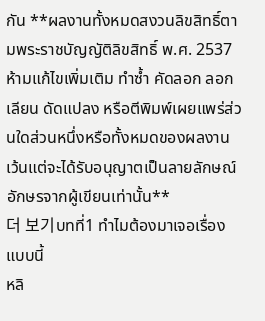กัน **ผลงานทั้งหมดสงวนลิขสิทธิ์ตามพระราชบัญญัติลิขสิทธิ์ พ.ศ. 2537 ห้ามแก้ไขเพิ่มเติม ทำซ้ำ คัดลอก ลอกเลียน ดัดแปลง หรือตีพิมพ์เผยแพร่ส่วนใดส่วนหนึ่งหรือทั้งหมดของผลงาน เว้นแต่จะได้รับอนุญาตเป็นลายลักษณ์อักษรจากผู้เขียนเท่านั้น**
더 보기บทที่1 ทำไมต้องมาเจอเรื่องแบบนี้
หลิ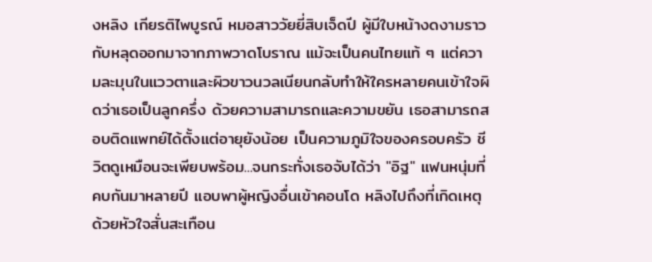งหลิง เกียรติไพบูรณ์ หมอสาววัยยี่สิบเจ็ดปี ผู้มีใบหน้างดงามราวกับหลุดออกมาจากภาพวาดโบราณ แม้จะเป็นคนไทยแท้ ๆ แต่ความละมุนในแววตาและผิวขาวนวลเนียนกลับทำให้ใครหลายคนเข้าใจผิดว่าเธอเป็นลูกครึ่ง ด้วยความสามารถและความขยัน เธอสามารถสอบติดแพทย์ได้ตั้งแต่อายุยังน้อย เป็นความภูมิใจของครอบครัว ชีวิตดูเหมือนจะเพียบพร้อม...จนกระทั่งเธอจับได้ว่า "อิฐ" แฟนหนุ่มที่คบกันมาหลายปี แอบพาผู้หญิงอื่นเข้าคอนโด หลิงไปถึงที่เกิดเหตุด้วยหัวใจสั่นสะเทือน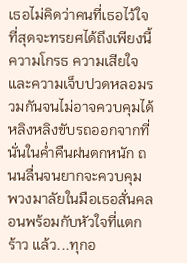เธอไม่คิดว่าคนที่เธอไว้ใจที่สุดจะทรยศได้ถึงเพียงนี้ ความโกรธ ความเสียใจ และความเจ็บปวดหลอมรวมกันจนไม่อาจควบคุมได้ หลิงหลิงขับรถออกจากที่นั่นในค่ำคืนฝนตกหนัก ถนนลื่นจนยากจะควบคุม พวงมาลัยในมือเธอสั่นคลอนพร้อมกับหัวใจที่แตกร้าว แล้ว...ทุกอ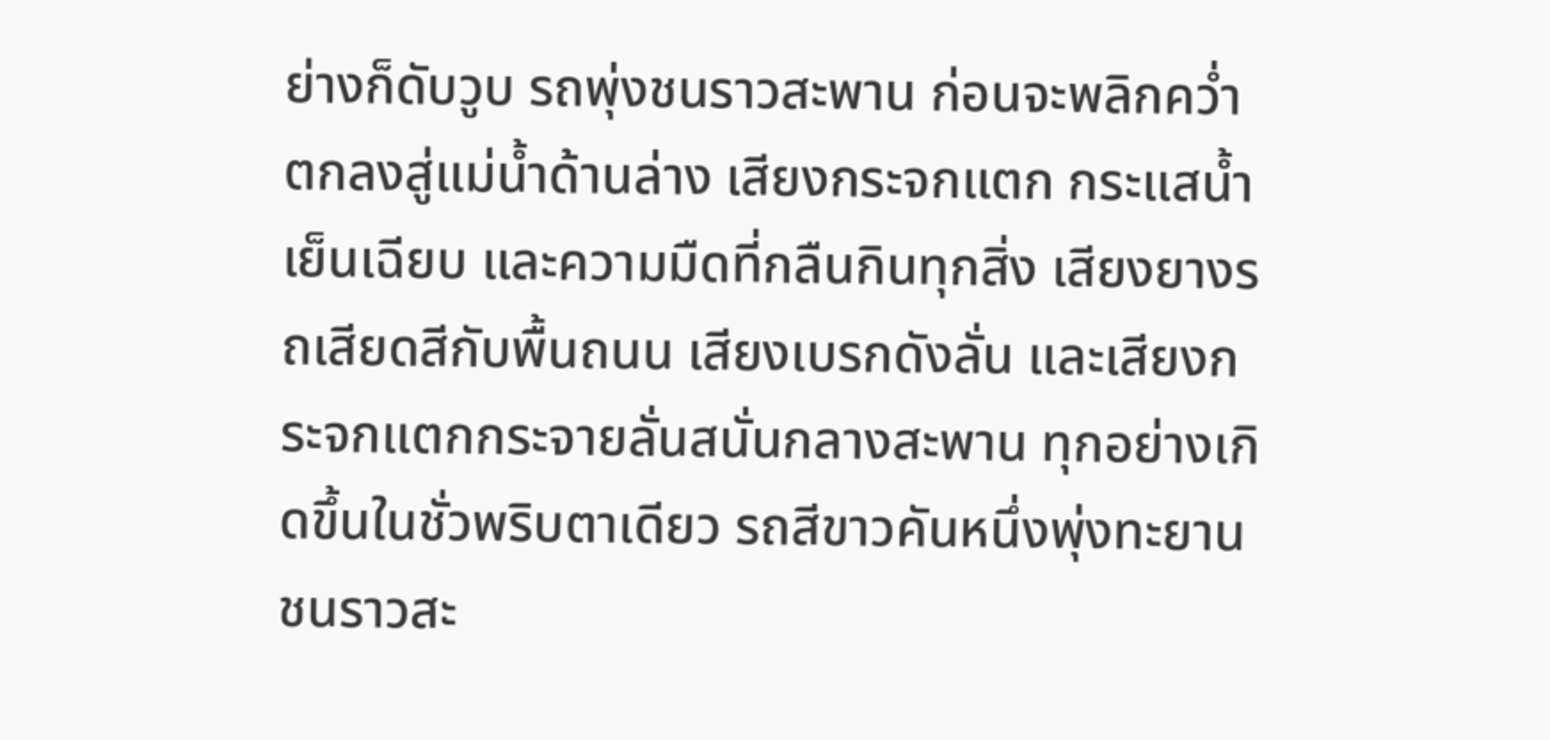ย่างก็ดับวูบ รถพุ่งชนราวสะพาน ก่อนจะพลิกคว่ำตกลงสู่แม่น้ำด้านล่าง เสียงกระจกแตก กระแสน้ำเย็นเฉียบ และความมืดที่กลืนกินทุกสิ่ง เสียงยางรถเสียดสีกับพื้นถนน เสียงเบรกดังลั่น และเสียงกระจกแตกกระจายลั่นสนั่นกลางสะพาน ทุกอย่างเกิดขึ้นในชั่วพริบตาเดียว รถสีขาวคันหนึ่งพุ่งทะยานชนราวสะ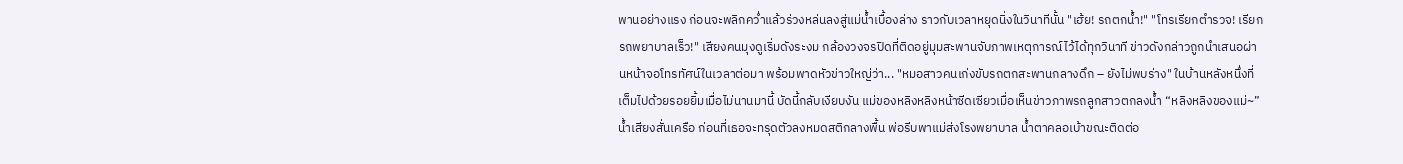พานอย่างแรง ก่อนจะพลิกคว่ำแล้วร่วงหล่นลงสู่แม่น้ำเบื้องล่าง ราวกับเวลาหยุดนิ่งในวินาทีนั้น "เฮ้ย! รถตกน้ำ!" "โทรเรียกตำรวจ! เรียกรถพยาบาลเร็ว!" เสียงคนมุงดูเริ่มดังระงม กล้องวงจรปิดที่ติดอยู่มุมสะพานจับภาพเหตุการณ์ไว้ได้ทุกวินาที ข่าวดังกล่าวถูกนำเสนอผ่านหน้าจอโทรทัศน์ในเวลาต่อมา พร้อมพาดหัวข่าวใหญ่ว่า... "หมอสาวคนเก่งขับรถตกสะพานกลางดึก – ยังไม่พบร่าง" ในบ้านหลังหนึ่งที่เต็มไปด้วยรอยยิ้มเมื่อไม่นานมานี้ บัดนี้กลับเงียบงัน แม่ของหลิงหลิงหน้าซีดเซียวเมื่อเห็นข่าวภาพรถลูกสาวตกลงน้ำ “หลิงหลิงของแม่~” น้ำเสียงสั่นเครือ ก่อนที่เธอจะทรุดตัวลงหมดสติกลางพื้น พ่อรีบพาแม่ส่งโรงพยาบาล น้ำตาคลอเบ้าขณะติดต่อ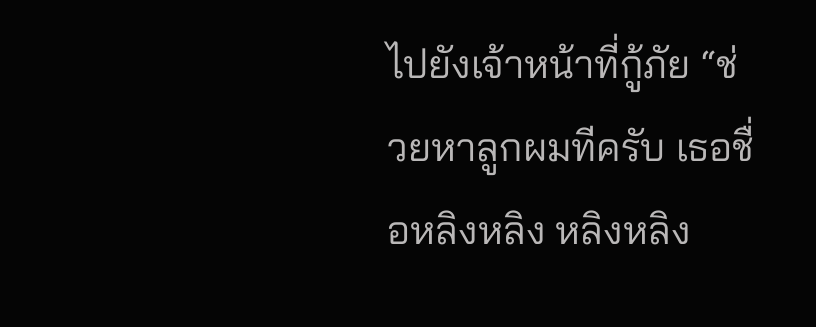ไปยังเจ้าหน้าที่กู้ภัย “ช่วยหาลูกผมทีครับ เธอชื่อหลิงหลิง หลิงหลิง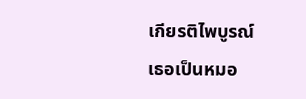เกียรติไพบูรณ์ เธอเป็นหมอ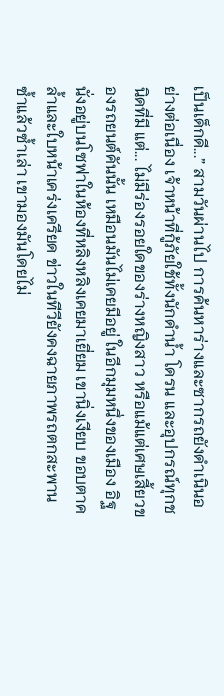เป็นเด็กดี...” สามวันผ่านไป การค้นหาร่างและซากรถยังดำเนินอย่างต่อเนื่อง เจ้าหน้าที่กู้ภัยใช้ทั้งนักดำน้ำ โดรน และอุปกรณ์ทุกชนิดที่มี แต่... ไม่มีร่องรอยใดของร่างหญิงสาว หรือแม้แต่เศษเสี้ยวของรถยนต์คันนั้น เหมือนมันไม่เคยมีอยู่ ในอีกมุมหนึ่งของเมือง อิฐนั่งอยู่บนโซฟาในห้องที่หลิงหลิงเคยมาเยี่ยม เขานิ่งเงียบ ขอบตาคล้ำและใบหน้าเคร่งเครียด ข่าวในทีวียังคงฉายภาพรถตกสะพานซ้ำแล้วซ้ำเล่า เขามองมันโดยไม่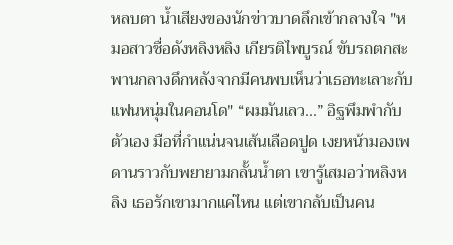หลบตา น้ำเสียงของนักข่าวบาดลึกเข้ากลางใจ "หมอสาวชื่อดังหลิงหลิง เกียรติไพบูรณ์ ขับรถตกสะพานกลางดึกหลังจากมีคนพบเห็นว่าเธอทะเลาะกับแฟนหนุ่มในคอนโด" “ผมมันเลว...” อิฐพึมพำกับตัวเอง มือที่กำแน่นจนเส้นเลือดปูด เงยหน้ามองเพดานราวกับพยายามกลั้นน้ำตา เขารู้เสมอว่าหลิงหลิง เธอรักเขามากแค่ไหน แต่เขากลับเป็นคน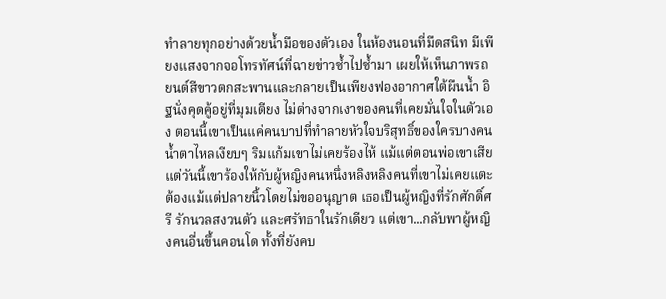ทำลายทุกอย่างด้วยน้ำมือของตัวเอง ในห้องนอนที่มืดสนิท มีเพียงแสงจากจอโทรทัศน์ที่ฉายข่าวซ้ำไปซ้ำมา เผยให้เห็นภาพรถยนต์สีขาวตกสะพานและกลายเป็นเพียงฟองอากาศใต้ผืนน้ำ อิฐนั่งคุดคู้อยู่ที่มุมเตียง ไม่ต่างจากเงาของคนที่เคยมั่นใจในตัวเอง ตอนนี้เขาเป็นแค่คนบาปที่ทำลายหัวใจบริสุทธิ์ของใครบางคน น้ำตาไหลเงียบๆ ริมแก้มเขาไม่เคยร้องไห้ แม้แต่ตอนพ่อเขาเสีย แต่วันนี้เขาร้องให้กับผู้หญิงคนหนึ่งหลิงหลิงคนที่เขาไม่เคยแตะต้องแม้แต่ปลายนิ้วโดยไม่ขออนุญาต เธอเป็นผู้หญิงที่รักศักดิ์ศรี รักนวลสงวนตัว และศรัทธาในรักเดียว แต่เขา...กลับพาผู้หญิงคนอื่นขึ้นคอนโด ทั้งที่ยังคบ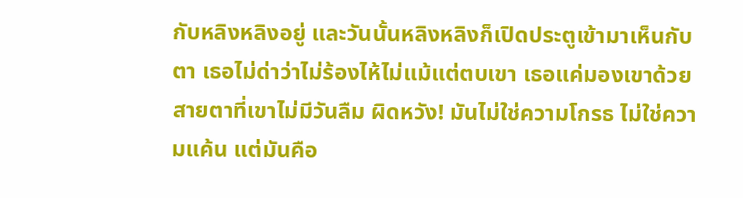กับหลิงหลิงอยู่ และวันนั้นหลิงหลิงก็เปิดประตูเข้ามาเห็นกับตา เธอไม่ด่าว่าไม่ร้องไห้ไม่แม้แต่ตบเขา เธอแค่มองเขาด้วยสายตาที่เขาไม่มีวันลืม ผิดหวัง! มันไม่ใช่ความโกรธ ไม่ใช่ความแค้น แต่มันคือ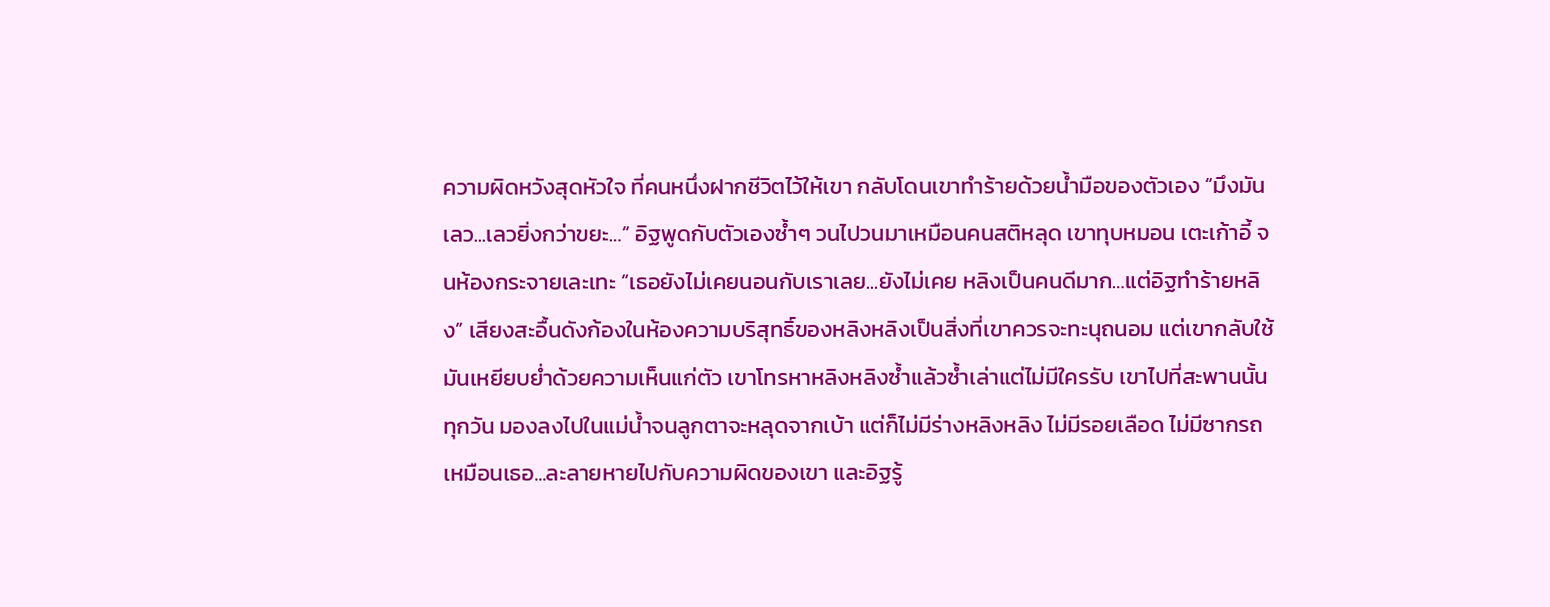ความผิดหวังสุดหัวใจ ที่คนหนึ่งฝากชีวิตไว้ให้เขา กลับโดนเขาทำร้ายด้วยน้ำมือของตัวเอง “มึงมันเลว...เลวยิ่งกว่าขยะ…” อิฐพูดกับตัวเองซ้ำๆ วนไปวนมาเหมือนคนสติหลุด เขาทุบหมอน เตะเก้าอี้ จนห้องกระจายเละเทะ “เธอยังไม่เคยนอนกับเราเลย...ยังไม่เคย หลิงเป็นคนดีมาก…แต่อิฐทำร้ายหลิง” เสียงสะอื้นดังก้องในห้องความบริสุทธิ์ของหลิงหลิงเป็นสิ่งที่เขาควรจะทะนุถนอม แต่เขากลับใช้มันเหยียบย่ำด้วยความเห็นแก่ตัว เขาโทรหาหลิงหลิงซ้ำแล้วซ้ำเล่าแต่ไม่มีใครรับ เขาไปที่สะพานนั้นทุกวัน มองลงไปในแม่น้ำจนลูกตาจะหลุดจากเบ้า แต่ก็ไม่มีร่างหลิงหลิง ไม่มีรอยเลือด ไม่มีซากรถเหมือนเธอ...ละลายหายไปกับความผิดของเขา และอิฐรู้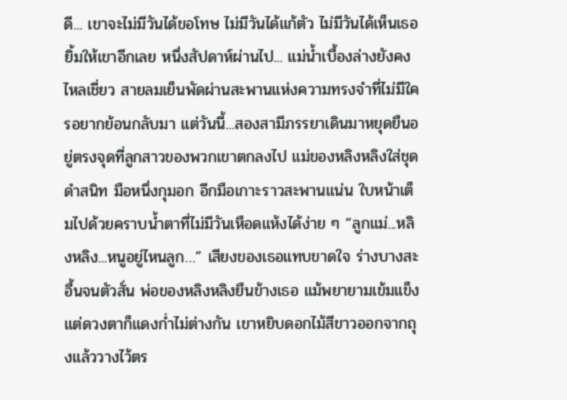ดี... เขาจะไม่มีวันได้ขอโทษ ไม่มีวันได้แก้ตัว ไม่มีวันได้เห็นเธอยิ้มให้เขาอีกเลย หนึ่งสัปดาห์ผ่านไป... แม่น้ำเบื้องล่างยังคงไหลเชี่ยว สายลมเย็นพัดผ่านสะพานแห่งความทรงจำที่ไม่มีใครอยากย้อนกลับมา แต่วันนี้...สองสามีภรรยาเดินมาหยุดยืนอยู่ตรงจุดที่ลูกสาวของพวกเขาตกลงไป แม่ของหลิงหลิงใส่ชุดดำสนิท มือหนึ่งกุมอก อีกมือเกาะราวสะพานแน่น ใบหน้าเต็มไปด้วยคราบน้ำตาที่ไม่มีวันเหือดแห้งได้ง่าย ๆ “ลูกแม่...หลิงหลิง...หนูอยู่ไหนลูก…” เสียงของเธอแทบขาดใจ ร่างบางสะอื้นจนตัวสั่น พ่อของหลิงหลิงยืนข้างเธอ แม้พยายามเข้มแข็งแต่ดวงตาก็แดงก่ำไม่ต่างกัน เขาหยิบดอกไม้สีขาวออกจากถุงแล้ววางไว้ตร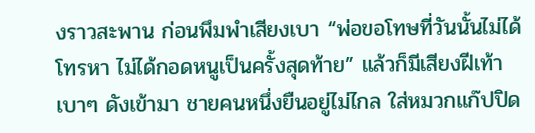งราวสะพาน ก่อนพึมพำเสียงเบา “พ่อขอโทษที่วันนั้นไม่ได้โทรหา ไม่ได้กอดหนูเป็นครั้งสุดท้าย” แล้วก็มีเสียงฝีเท้าเบาๆ ดังเข้ามา ชายคนหนึ่งยืนอยู่ไม่ไกล ใส่หมวกแก๊ปปิด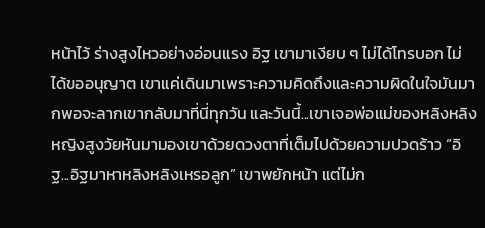หน้าไว้ ร่างสูงไหวอย่างอ่อนแรง อิฐ เขามาเงียบ ๆ ไม่ได้โทรบอก ไม่ได้ขออนุญาต เขาแค่เดินมาเพราะความคิดถึงและความผิดในใจมันมากพอจะลากเขากลับมาที่นี่ทุกวัน และวันนี้...เขาเจอพ่อแม่ของหลิงหลิง หญิงสูงวัยหันมามองเขาด้วยดวงตาที่เต็มไปด้วยความปวดร้าว “อิฐ...อิฐมาหาหลิงหลิงเหรอลูก” เขาพยักหน้า แต่ไม่ก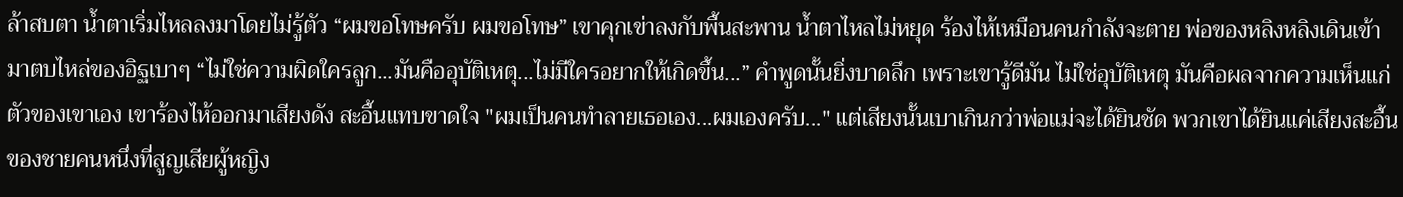ล้าสบตา น้ำตาเริ่มไหลลงมาโดยไม่รู้ตัว “ผมขอโทษครับ ผมขอโทษ” เขาคุกเข่าลงกับพื้นสะพาน น้ำตาไหลไม่หยุด ร้องไห้เหมือนคนกำลังจะตาย พ่อของหลิงหลิงเดินเข้ามาตบไหล่ของอิฐเบาๆ “ไม่ใช่ความผิดใครลูก...มันคืออุบัติเหตุ...ไม่มีใครอยากให้เกิดขึ้น...” คำพูดนั้นยิ่งบาดลึก เพราะเขารู้ดีมัน ไม่ใช่อุบัติเหตุ มันคือผลจากความเห็นแก่ตัวของเขาเอง เขาร้องไห้ออกมาเสียงดัง สะอื้นแทบขาดใจ "ผมเป็นคนทำลายเธอเอง...ผมเองครับ..." แต่เสียงนั้นเบาเกินกว่าพ่อแม่จะได้ยินชัด พวกเขาได้ยินแค่เสียงสะอื้นของชายคนหนึ่งที่สูญเสียผู้หญิง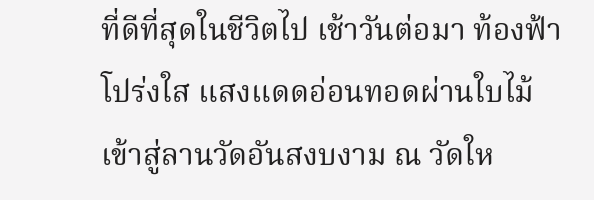ที่ดีที่สุดในชีวิตไป เช้าวันต่อมา ท้องฟ้าโปร่งใส แสงแดดอ่อนทอดผ่านใบไม้ เข้าสู่ลานวัดอันสงบงาม ณ วัดให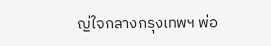ญ่ใจกลางกรุงเทพฯ พ่อ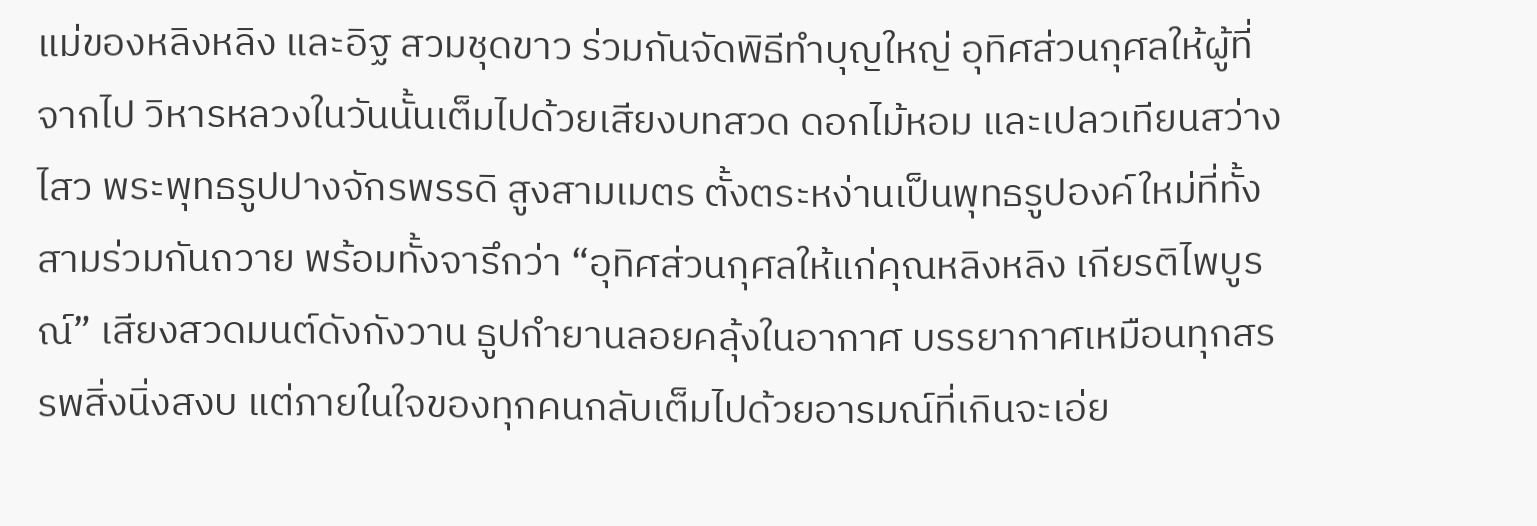แม่ของหลิงหลิง และอิฐ สวมชุดขาว ร่วมกันจัดพิธีทำบุญใหญ่ อุทิศส่วนกุศลให้ผู้ที่จากไป วิหารหลวงในวันนั้นเต็มไปด้วยเสียงบทสวด ดอกไม้หอม และเปลวเทียนสว่างไสว พระพุทธรูปปางจักรพรรดิ สูงสามเมตร ตั้งตระหง่านเป็นพุทธรูปองค์ใหม่ที่ทั้งสามร่วมกันถวาย พร้อมทั้งจารึกว่า “อุทิศส่วนกุศลให้แก่คุณหลิงหลิง เกียรติไพบูรณ์” เสียงสวดมนต์ดังกังวาน ธูปกำยานลอยคลุ้งในอากาศ บรรยากาศเหมือนทุกสรรพสิ่งนิ่งสงบ แต่ภายในใจของทุกคนกลับเต็มไปด้วยอารมณ์ที่เกินจะเอ่ย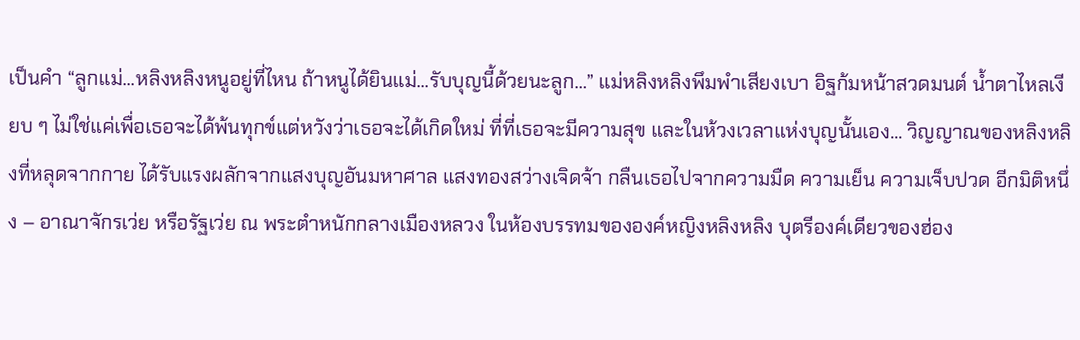เป็นคำ “ลูกแม่...หลิงหลิงหนูอยู่ที่ไหน ถ้าหนูได้ยินแม่...รับบุญนี้ด้วยนะลูก…” แม่หลิงหลิงพึมพำเสียงเบา อิฐก้มหน้าสวดมนต์ น้ำตาไหลเงียบ ๆ ไม่ใช่แค่เพื่อเธอจะได้พ้นทุกข์แต่หวังว่าเธอจะได้เกิดใหม่ ที่ที่เธอจะมีความสุข และในห้วงเวลาแห่งบุญนั้นเอง... วิญญาณของหลิงหลิงที่หลุดจากกาย ได้รับแรงผลักจากแสงบุญอันมหาศาล แสงทองสว่างเจิดจ้า กลืนเธอไปจากความมืด ความเย็น ความเจ็บปวด อีกมิติหนึ่ง – อาณาจักรเว่ย หรือรัฐเว่ย ณ พระตำหนักกลางเมืองหลวง ในห้องบรรทมขององค์หญิงหลิงหลิง บุตรีองค์เดียวของฮ่อง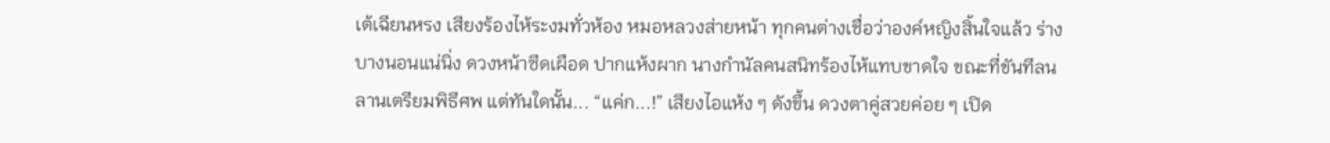เต้เฉียนหรง เสียงร้องไห้ระงมทั่วห้อง หมอหลวงส่ายหน้า ทุกคนต่างเชื่อว่าองค์หญิงสิ้นใจแล้ว ร่างบางนอนแน่นิ่ง ดวงหน้าซีดเผือด ปากแห้งผาก นางกำนัลคนสนิทร้องไห้แทบขาดใจ ขณะที่ขันทีลนลานเตรียมพิธีศพ แต่ทันใดนั้น... “แค่ก...!” เสียงไอแห้ง ๆ ดังขึ้น ดวงตาคู่สวยค่อย ๆ เปิด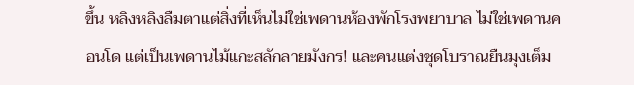ขึ้น หลิงหลิงลืมตาแต่สิ่งที่เห็นไม่ใช่เพดานห้องพักโรงพยาบาล ไม่ใช่เพดานคอนโด แต่เป็นเพดานไม้แกะสลักลายมังกร! และคนแต่งชุดโบราณยืนมุงเต็ม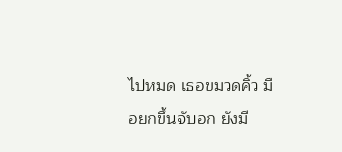ไปหมด เธอขมวดคิ้ว มือยกขึ้นจับอก ยังมี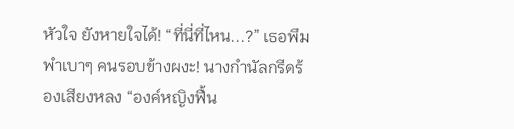หัวใจ ยังหายใจได้! “ที่นี่ที่ไหน...?” เธอพึมพำเบาๆ คนรอบข้างผงะ! นางกำนัลกรีดร้องเสียงหลง “องค์หญิงฟื้น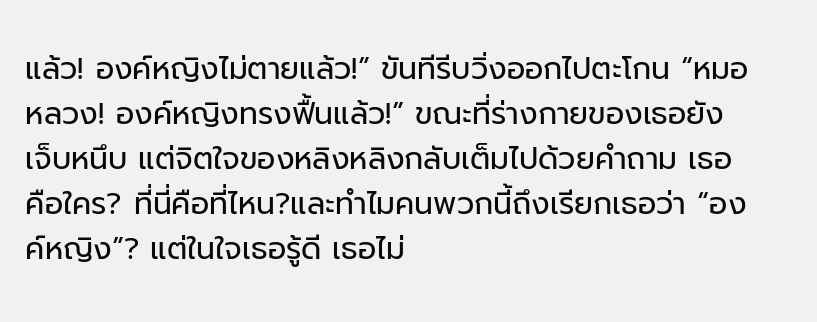แล้ว! องค์หญิงไม่ตายแล้ว!” ขันทีรีบวิ่งออกไปตะโกน “หมอหลวง! องค์หญิงทรงฟื้นแล้ว!” ขณะที่ร่างกายของเธอยังเจ็บหนึบ แต่จิตใจของหลิงหลิงกลับเต็มไปด้วยคำถาม เธอคือใคร? ที่นี่คือที่ไหน?และทำไมคนพวกนี้ถึงเรียกเธอว่า “องค์หญิง”? แต่ในใจเธอรู้ดี เธอไม่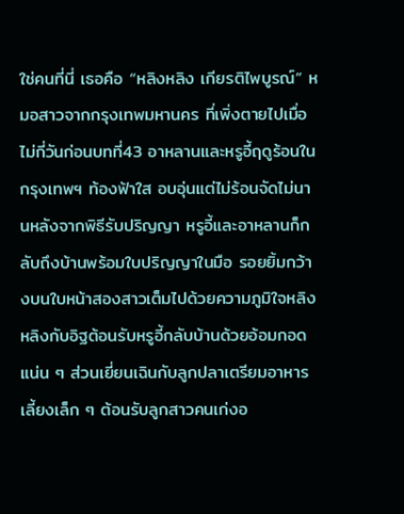ใช่คนที่นี่ เธอคือ “หลิงหลิง เกียรติไพบูรณ์” หมอสาวจากกรุงเทพมหานคร ที่เพิ่งตายไปเมื่อไม่กี่วันก่อนบทที่43 อาหลานและหรูอี้ฤดูร้อนในกรุงเทพฯ ท้องฟ้าใส อบอุ่นแต่ไม่ร้อนจัดไม่นานหลังจากพิธีรับปริญญา หรูอี้และอาหลานก็กลับถึงบ้านพร้อมใบปริญญาในมือ รอยยิ้มกว้างบนใบหน้าสองสาวเต็มไปด้วยความภูมิใจหลิงหลิงกับอิฐต้อนรับหรูอี้กลับบ้านด้วยอ้อมกอดแน่น ๆ ส่วนเยี่ยนเฉินกับลูกปลาเตรียมอาหารเลี้ยงเล็ก ๆ ต้อนรับลูกสาวคนเก่งอ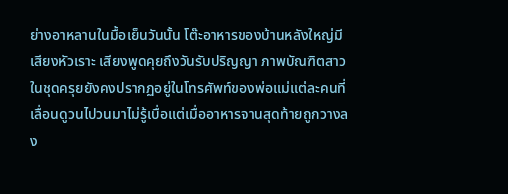ย่างอาหลานในมื้อเย็นวันนั้น โต๊ะอาหารของบ้านหลังใหญ่มีเสียงหัวเราะ เสียงพูดคุยถึงวันรับปริญญา ภาพบัณฑิตสาวในชุดครุยยังคงปรากฏอยู่ในโทรศัพท์ของพ่อแม่แต่ละคนที่เลื่อนดูวนไปวนมาไม่รู้เบื่อแต่เมื่ออาหารจานสุดท้ายถูกวางลง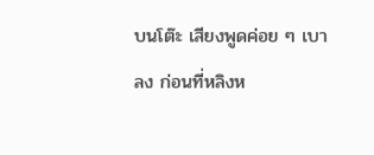บนโต๊ะ เสียงพูดค่อย ๆ เบาลง ก่อนที่หลิงห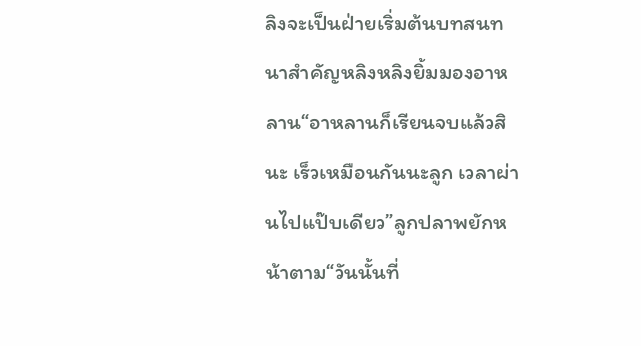ลิงจะเป็นฝ่ายเริ่มต้นบทสนทนาสำคัญหลิงหลิงยิ้มมองอาหลาน“อาหลานก็เรียนจบแล้วสินะ เร็วเหมือนกันนะลูก เวลาผ่านไปแป๊บเดียว”ลูกปลาพยักหน้าตาม“วันนั้นที่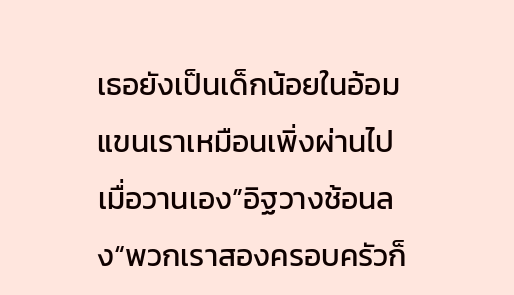เธอยังเป็นเด็กน้อยในอ้อมแขนเราเหมือนเพิ่งผ่านไปเมื่อวานเอง”อิฐวางช้อนลง“พวกเราสองครอบครัวก็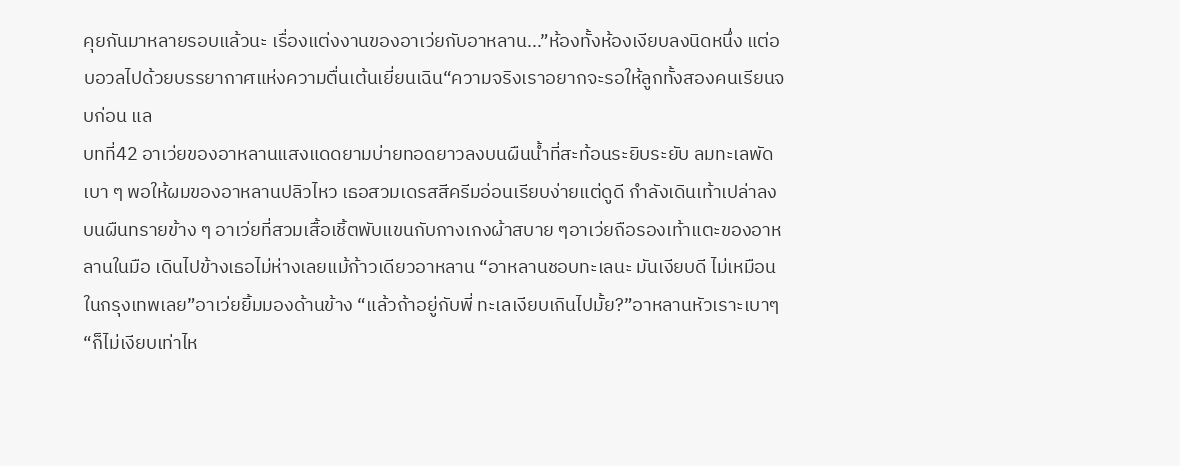คุยกันมาหลายรอบแล้วนะ เรื่องแต่งงานของอาเว่ยกับอาหลาน...”ห้องทั้งห้องเงียบลงนิดหนึ่ง แต่อบอวลไปด้วยบรรยากาศแห่งความตื่นเต้นเยี่ยนเฉิน“ความจริงเราอยากจะรอให้ลูกทั้งสองคนเรียนจบก่อน แล
บทที่42 อาเว่ยของอาหลานแสงแดดยามบ่ายทอดยาวลงบนผืนน้ำที่สะท้อนระยิบระยับ ลมทะเลพัดเบา ๆ พอให้ผมของอาหลานปลิวไหว เธอสวมเดรสสีครีมอ่อนเรียบง่ายแต่ดูดี กำลังเดินเท้าเปล่าลงบนผืนทรายข้าง ๆ อาเว่ยที่สวมเสื้อเชิ้ตพับแขนกับกางเกงผ้าสบาย ๆอาเว่ยถือรองเท้าแตะของอาหลานในมือ เดินไปข้างเธอไม่ห่างเลยแม้ก้าวเดียวอาหลาน “อาหลานชอบทะเลนะ มันเงียบดี ไม่เหมือนในกรุงเทพเลย”อาเว่ยยิ้มมองด้านข้าง “แล้วถ้าอยู่กับพี่ ทะเลเงียบเกินไปมั้ย?”อาหลานหัวเราะเบาๆ “ก็ไม่เงียบเท่าไห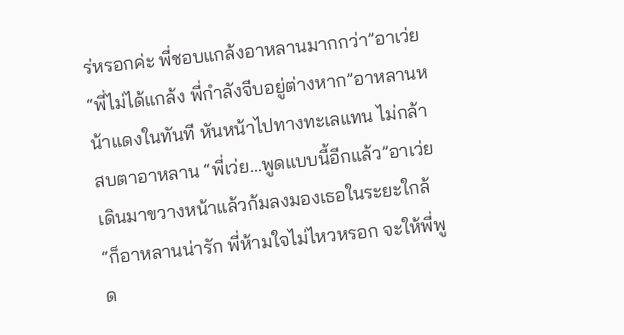ร่หรอกค่ะ พี่ชอบแกล้งอาหลานมากกว่า”อาเว่ย “พี่ไม่ได้แกล้ง พี่กำลังจีบอยู่ต่างหาก”อาหลานหน้าแดงในทันที หันหน้าไปทางทะเลแทน ไม่กล้าสบตาอาหลาน “พี่เว่ย...พูดแบบนี้อีกแล้ว”อาเว่ย เดินมาขวางหน้าแล้วก้มลงมองเธอในระยะใกล้“ก็อาหลานน่ารัก พี่ห้ามใจไม่ไหวหรอก จะให้พี่พูด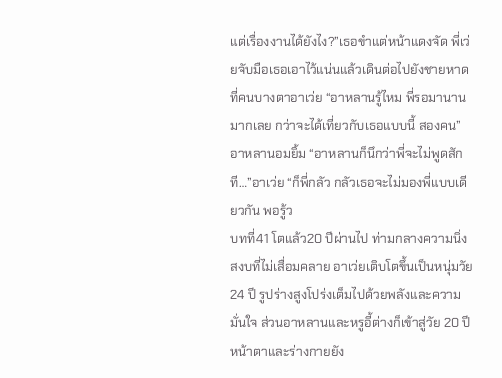แต่เรื่องงานได้ยังไง?”เธอขำแต่หน้าแดงจัด พี่เว่ยจับมือเธอเอาไว้แน่นแล้วเดินต่อไปยังชายหาดที่คนบางตาอาเว่ย “อาหลานรู้ไหม พี่รอมานานมากเลย กว่าจะได้เที่ยวกับเธอแบบนี้ สองคน”อาหลานอมยิ้ม “อาหลานก็นึกว่าพี่จะไม่พูดสักที…”อาเว่ย “ก็พี่กลัว กลัวเธอจะไม่มองพี่แบบเดียวกัน พอรู้ว
บทที่41 โตแล้ว20 ปีผ่านไป ท่ามกลางความนิ่งสงบที่ไม่เสื่อมคลาย อาเว่ยเติบโตขึ้นเป็นหนุ่มวัย 24 ปี รูปร่างสูงโปร่งเต็มไปด้วยพลังและความมั่นใจ ส่วนอาหลานและหรูอี้ต่างก็เข้าสู่วัย 20 ปี หน้าตาและร่างกายยัง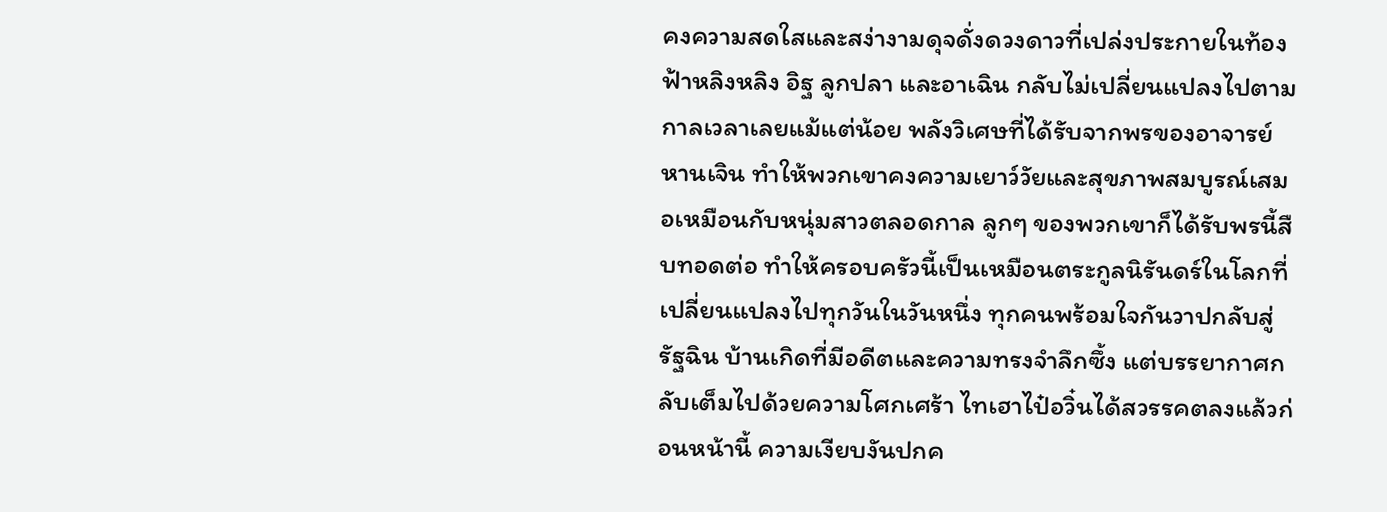คงความสดใสและสง่างามดุจดั่งดวงดาวที่เปล่งประกายในท้องฟ้าหลิงหลิง อิฐ ลูกปลา และอาเฉิน กลับไม่เปลี่ยนแปลงไปตามกาลเวลาเลยแม้แต่น้อย พลังวิเศษที่ได้รับจากพรของอาจารย์หานเจิน ทำให้พวกเขาคงความเยาว์วัยและสุขภาพสมบูรณ์เสมอเหมือนกับหนุ่มสาวตลอดกาล ลูกๆ ของพวกเขาก็ได้รับพรนี้สืบทอดต่อ ทำให้ครอบครัวนี้เป็นเหมือนตระกูลนิรันดร์ในโลกที่เปลี่ยนแปลงไปทุกวันในวันหนึ่ง ทุกคนพร้อมใจกันวาปกลับสู่รัฐฉิน บ้านเกิดที่มีอดีตและความทรงจำลึกซึ้ง แต่บรรยากาศกลับเต็มไปด้วยความโศกเศร้า ไทเฮาไป๋อวิ๋นได้สวรรคตลงแล้วก่อนหน้านี้ ความเงียบงันปกค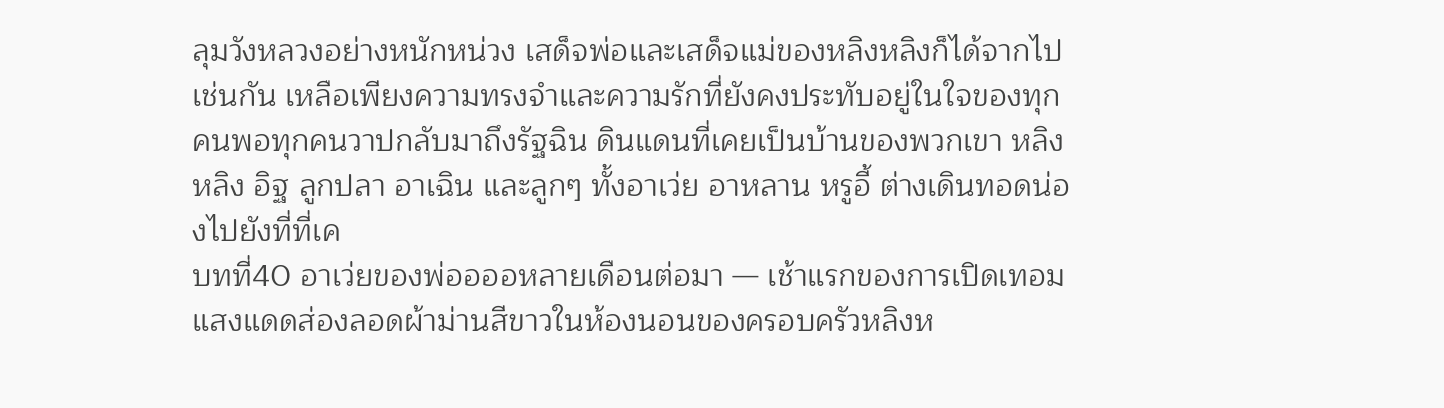ลุมวังหลวงอย่างหนักหน่วง เสด็จพ่อและเสด็จแม่ของหลิงหลิงก็ได้จากไปเช่นกัน เหลือเพียงความทรงจำและความรักที่ยังคงประทับอยู่ในใจของทุกคนพอทุกคนวาปกลับมาถึงรัฐฉิน ดินแดนที่เคยเป็นบ้านของพวกเขา หลิงหลิง อิฐ ลูกปลา อาเฉิน และลูกๆ ทั้งอาเว่ย อาหลาน หรูอี้ ต่างเดินทอดน่องไปยังที่ที่เค
บทที่40 อาเว่ยของพ่ออออหลายเดือนต่อมา — เช้าแรกของการเปิดเทอมแสงแดดส่องลอดผ้าม่านสีขาวในห้องนอนของครอบครัวหลิงห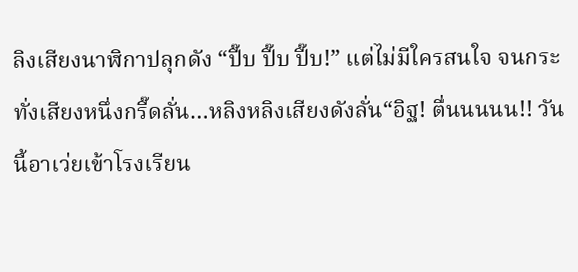ลิงเสียงนาฬิกาปลุกดัง “ปี๊บ ปี๊บ ปี๊บ!” แต่ไม่มีใครสนใจ จนกระทั่งเสียงหนึ่งกรี๊ดลั่น…หลิงหลิงเสียงดังลั่น“อิฐ! ตื่นนนนน!! วันนี้อาเว่ยเข้าโรงเรียน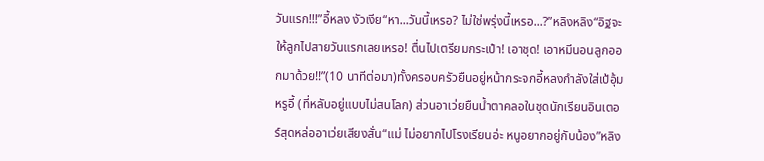วันแรก!!!”อี้หลง งัวเงีย“หา...วันนี้เหรอ? ไม่ใช่พรุ่งนี้เหรอ...?”หลิงหลิง“อิฐจะให้ลูกไปสายวันแรกเลยเหรอ! ตื่นไปเตรียมกระเป๋า! เอาชุด! เอาหมีนอนลูกออกมาด้วย!!”(10 นาทีต่อมา)ทั้งครอบครัวยืนอยู่หน้ากระจกอี้หลงกำลังใส่เป้อุ้มหรูอี้ (ที่หลับอยู่แบบไม่สนโลก) ส่วนอาเว่ยยืนน้ำตาคลอในชุดนักเรียนอินเตอร์สุดหล่ออาเว่ยเสียงสั่น“แม่ ไม่อยากไปโรงเรียนอ่ะ หนูอยากอยู่กับน้อง”หลิง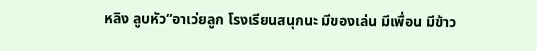หลิง ลูบหัว“อาเว่ยลูก โรงเรียนสนุกนะ มีของเล่น มีเพื่อน มีข้าว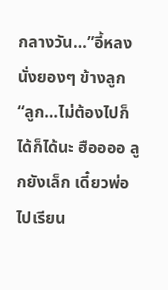กลางวัน…”อี้หลง นั่งยองๆ ข้างลูก“ลูก…ไม่ต้องไปก็ได้ก็ได้นะ ฮืออออ ลูกยังเล็ก เดี๋ยวพ่อไปเรียน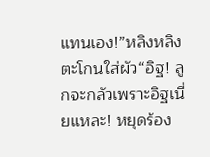แทนเอง!”หลิงหลิง ตะโกนใส่ผัว“อิฐ! ลูกจะกลัวเพราะอิฐเนี่ยแหละ! หยุดร้อง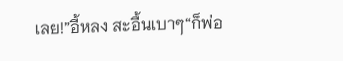เลย!”อี้หลง สะอื้นเบาๆ“ก็พ่อ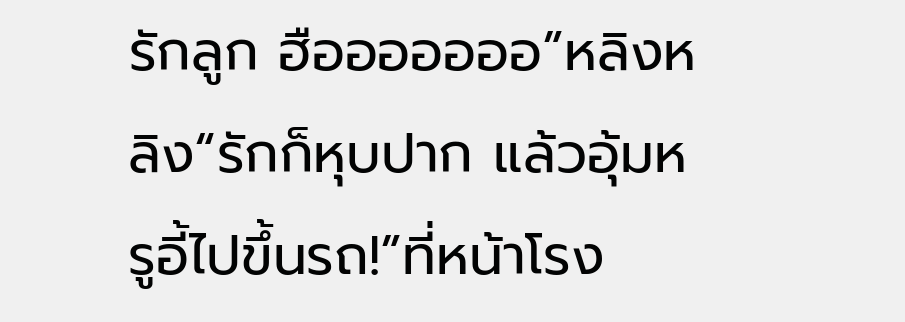รักลูก ฮือออออออ”หลิงหลิง“รักก็หุบปาก แล้วอุ้มหรูอี้ไปขึ้นรถ!”ที่หน้าโรง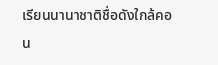เรียนนานาชาติชื่อดังใกล้คอน